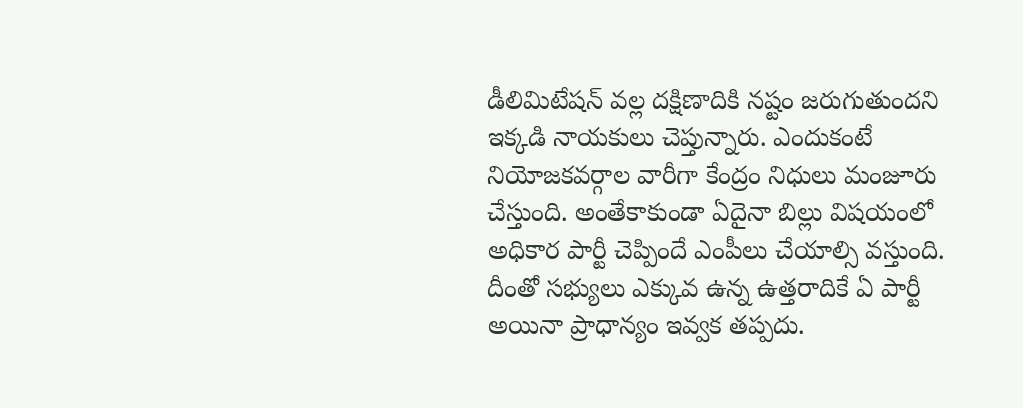డీలిమిటేషన్ వల్ల దక్షిణాదికి నష్టం జరుగుతుందని ఇక్కడి నాయకులు చెప్తున్నారు. ఎందుకంటే నియోజకవర్గాల వారీగా కేంద్రం నిధులు మంజూరు చేస్తుంది. అంతేకాకుండా ఏదైనా బిల్లు విషయంలో అధికార పార్టీ చెప్పిందే ఎంపీలు చేయాల్సి వస్తుంది. దీంతో సభ్యులు ఎక్కువ ఉన్న ఉత్తరాదికే ఏ పార్టీ అయినా ప్రాధాన్యం ఇవ్వక తప్పదు.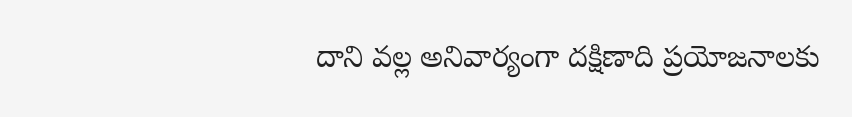దాని వల్ల అనివార్యంగా దక్షిణాది ప్రయోజనాలకు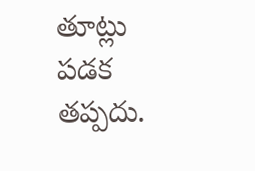తూట్లు పడక తప్పదు.